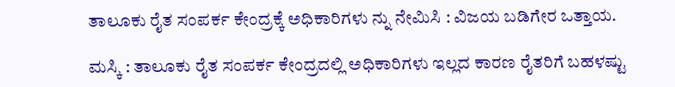ತಾಲೂಕು ರೈತ ಸಂಪರ್ಕ ಕೇಂದ್ರಕ್ಕೆ ಅಧಿಕಾರಿಗಳು ನ್ನು ನೇಮಿಸಿ : ವಿಜಯ ಬಡಿಗೇರ ಒತ್ತಾಯ.

ಮಸ್ಕಿ : ತಾಲೂಕು ರೈತ ಸಂಪರ್ಕ ಕೇಂದ್ರದಲ್ಲಿ ಅಧಿಕಾರಿಗಳು ಇಲ್ಲದ ಕಾರಣ ರೈತರಿಗೆ ಬಹಳಷ್ಟು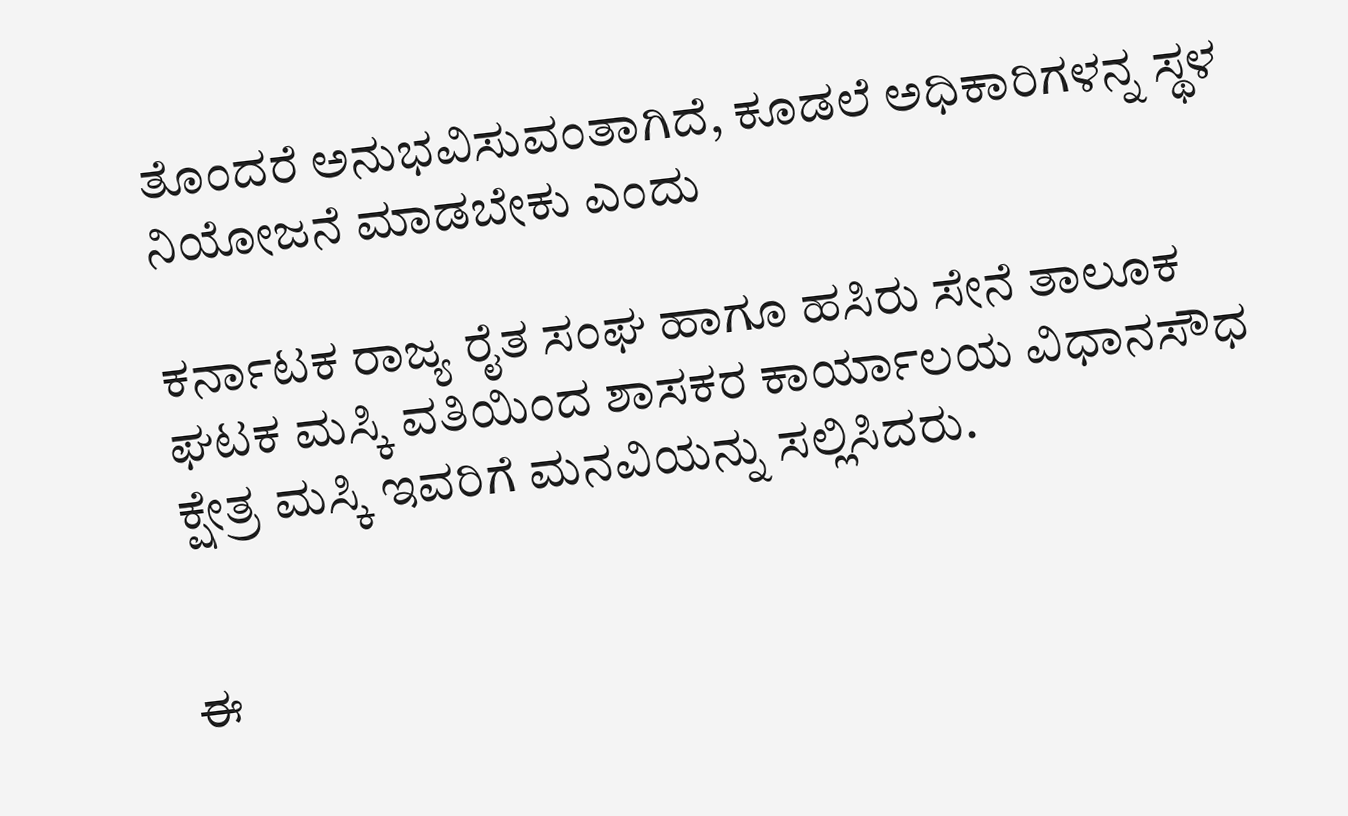ತೊಂದರೆ ಅನುಭವಿಸುವಂತಾಗಿದೆ, ಕೂಡಲೆ ಅಧಿಕಾರಿಗಳನ್ನ ಸ್ಥಳ ನಿಯೋಜನೆ ಮಾಡಬೇಕು ಎಂದು

ಕರ್ನಾಟಕ ರಾಜ್ಯ ರೈತ ಸಂಘ ಹಾಗೂ ಹಸಿರು ಸೇನೆ ತಾಲೂಕ ಘಟಕ ಮಸ್ಕಿ ವತಿಯಿಂದ ಶಾಸಕರ ಕಾರ್ಯಾಲಯ ವಿಧಾನಸೌಧ ಕ್ಷೇತ್ರ ಮಸ್ಕಿ ಇವರಿಗೆ ಮನವಿಯನ್ನು ಸಲ್ಲಿಸಿದರು.


ಈ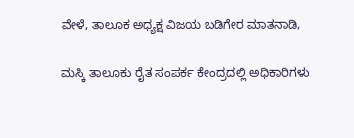ವೇಳೆ, ತಾಲೂಕ ಅಧ್ಯಕ್ಷ ವಿಜಯ ಬಡಿಗೇರ ಮಾತನಾಡಿ,

ಮಸ್ಕಿ ತಾಲೂಕು ರೈತ ಸಂಪರ್ಕ ಕೇಂದ್ರದಲ್ಲಿ ಅಧಿಕಾರಿಗಳು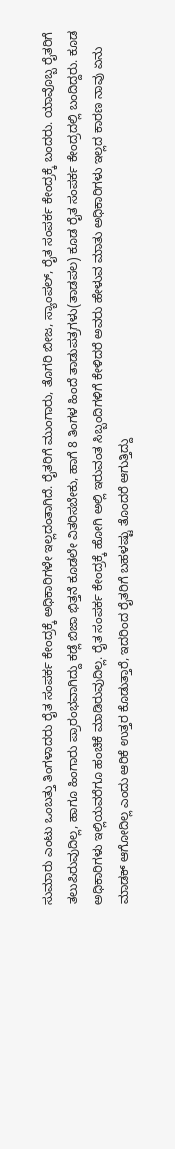ಸುಮಾರು ಎಂಟು ಒಂಬತ್ತು ತಿಂಗಳಾದರು ರೈತ ಸಂಪರ್ಕ ಕೇಂದ್ರಕ್ಕೆ ಅಧಿಕಾರಿಗಳೇ ಇಲ್ಲದಂತಾಗಿದೆ. ರೈತರಿಗೆ ಮುಂಗಾರು, ತೊಗರಿ ಬೀಜ, ಸ್ಯಾಂಪಲ್, ರೈತ ಸಂಪರ್ಕ ಕೇಂದ್ರಕ್ಕೆ ಬಂದರು. ಯಾವೊಬ್ಬ ರೈತರಿಗೆ ತಲುಪಿರುವುದಿಲ್ಲ, ಹಾಗೂ ಹಿಂಗಾರು ಪ್ರಾರಂಭವಾಗಿದ್ದು ಕಡ್ಲೆ ಬಿಜಾ ಭಿತ್ತನೆ ಕೂಡಲೇ ವಿತರಿಸಬೇಕು, ಹಾಗೆ 8 ತಿಂಗಳ ಹಿಂದೆ ತಾಡುಪತ್ರಗಳು(ತಾಡಪಲ) ಕೂಡ ರೈತ ಸಂಪರ್ಕ ಕೇಂದ್ರದಲ್ಲಿ ಬಂದಿದ್ದರು. ಕೂಡ ಅಧಿಕಾರಿಗಳು ಇಲ್ಲಿಯವರೆಗೂ ಹಂಚಿಕೆ ಮಾಡಿರುವುದಿಲ್ಲ. ರೈತ ಸಂಪರ್ಕ ಕೇಂದ್ರಕ್ಕೆ ಹೋಗಿ ಅಲ್ಲಿ ಇರುವಂತ ಸಿಬ್ಬಂದಿಗಳಿಗೆ ಕೇಳಿದರೆ ಅವರು ಹೇಳುವ ಮಾತು ಅಧಿಕಾರಿಗಳು ಇಲ್ಲದ ಕಾರಣ ನಾವು ಏನು ಮಾಡಕ್ ಆಗೋದಿಲ್ಲ ಎಂದು ಆರಿಕೆ ಉತ್ತರ ಕೊಡುತ್ತಾರೆ, ಇದರಿಂದ ರೈತರಿಗೆ ಬಹಳಷ್ಟು ತೊಂದರೆ ಆಗುತ್ತಿದ್ದು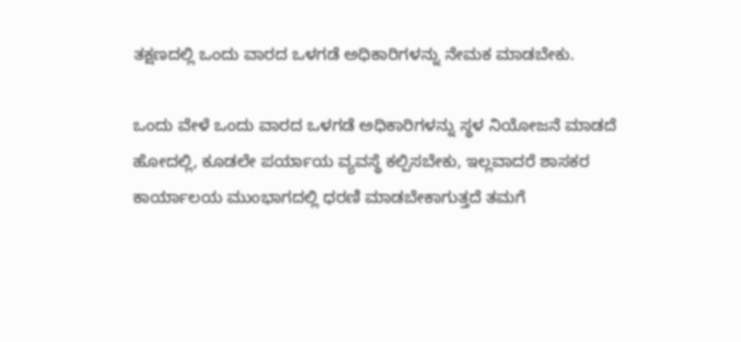ತಕ್ಷಣದಲ್ಲಿ ಒಂದು ವಾರದ ಒಳಗಡೆ ಅಧಿಕಾರಿಗಳನ್ನು ನೇಮಕ ಮಾಡಬೇಕು.

ಒಂದು ವೇಳೆ ಒಂದು ವಾರದ ಒಳಗಡೆ ಅಧಿಕಾರಿಗಳನ್ನು ಸ್ಥಳ ನಿಯೋಜನೆ ಮಾಡದೆ ಹೋದಲ್ಲಿ, ಕೂಡಲೇ ಪರ್ಯಾಯ ವ್ಯವಸ್ಥೆ ಕಲ್ಪಿಸಬೇಕು, ಇಲ್ಲವಾದರೆ ಶಾಸಕರ ಕಾರ್ಯಾಲಯ ಮುಂಭಾಗದಲ್ಲಿ ಧರಣಿ ಮಾಡಬೇಕಾಗುತ್ತದೆ ತಮಗೆ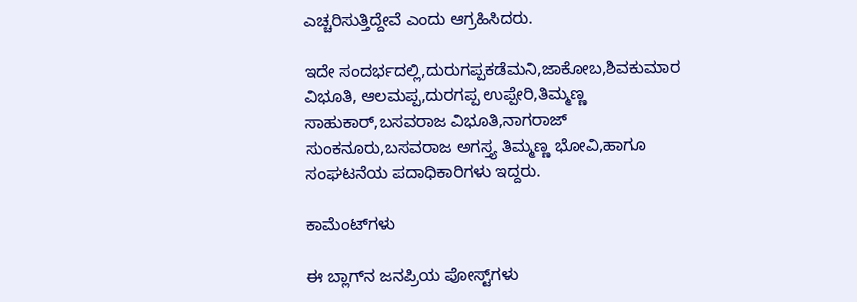ಎಚ್ಚರಿಸುತ್ತಿದ್ದೇವೆ ಎಂದು ಆಗ್ರಹಿಸಿದರು.

ಇದೇ ಸಂದರ್ಭದಲ್ಲಿ,ದುರುಗಪ್ಪಕಡೆಮನಿ,ಜಾಕೋಬ,ಶಿವಕುಮಾರ ವಿಭೂತಿ, ಆಲಮಪ್ಪ,ದುರಗಪ್ಪ ಉಪ್ಪೇರಿ,ತಿಮ್ಮಣ್ಣ ಸಾಹುಕಾರ್,ಬಸವರಾಜ ವಿಭೂತಿ,ನಾಗರಾಜ್ ಸುಂಕನೂರು,ಬಸವರಾಜ ಅಗಸ್ತ್ಯ ತಿಮ್ಮಣ್ಣ ಭೋವಿ,ಹಾಗೂ ಸಂಘಟನೆಯ ಪದಾಧಿಕಾರಿಗಳು ಇದ್ದರು.

ಕಾಮೆಂಟ್‌ಗಳು

ಈ ಬ್ಲಾಗ್‌ನ ಜನಪ್ರಿಯ ಪೋಸ್ಟ್‌ಗಳು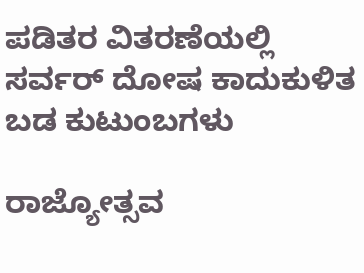ಪಡಿತರ ವಿತರಣೆಯಲ್ಲಿ ಸರ್ವರ್ ದೋಷ ಕಾದುಕುಳಿತ ಬಡ ಕುಟುಂಬಗಳು

ರಾಜ್ಯೋತ್ಸವ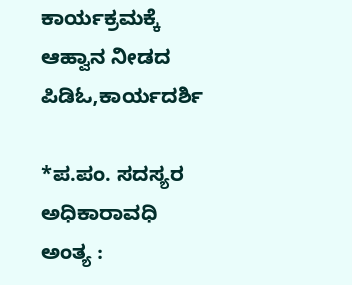ಕಾರ್ಯಕ್ರಮಕ್ಕೆ ಆಹ್ವಾನ ನೀಡದ ಪಿಡಿಓ,ಕಾರ್ಯದರ್ಶಿ

*ಪ.ಪಂ. ಸದಸ್ಯರ ಅಧಿಕಾರಾವಧಿ ಅಂತ್ಯ :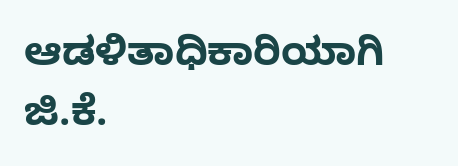ಆಡಳಿತಾಧಿಕಾರಿಯಾಗಿ ಜಿ.ಕೆ.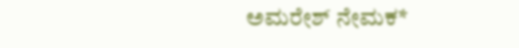ಅಮರೇಶ್ ನೇಮಕ*